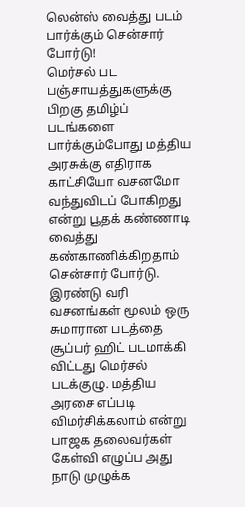லென்ஸ் வைத்து படம் பார்க்கும் சென்சார் போர்டு!
மெர்சல் பட பஞ்சாயத்துகளுக்கு பிறகு தமிழ்ப் படங்களை பார்க்கும்போது மத்திய அரசுக்கு எதிராக காட்சியோ வசனமோ வந்துவிடப் போகிறது என்று பூதக் கண்ணாடி வைத்து கண்காணிக்கிறதாம் சென்சார் போர்டு.
இரண்டு வரி வசனங்கள் மூலம் ஒரு சுமாரான படத்தை சூப்பர் ஹிட் படமாக்கி விட்டது மெர்சல் படக்குழு. மத்திய அரசை எப்படி விமர்சிக்கலாம் என்று பாஜக தலைவர்கள் கேள்வி எழுப்ப அது நாடு முழுக்க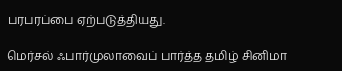பரபரப்பை ஏற்படுத்தியது.

மெர்சல் ஃபார்முலாவைப் பார்த்த தமிழ் சினிமா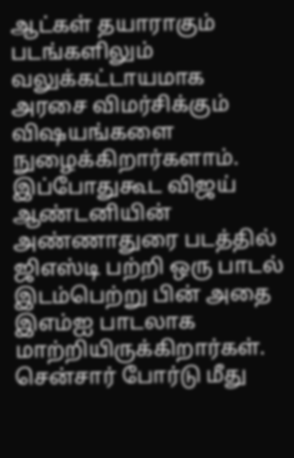ஆட்கள் தயாராகும் படங்களிலும் வலுக்கட்டாயமாக அரசை விமர்சிக்கும் விஷயங்களை நுழைக்கிறார்களாம். இப்போதுகூட விஜய் ஆண்டனியின் அண்ணாதுரை படத்தில் ஜிஎஸ்டி பற்றி ஒரு பாடல் இடம்பெற்று பின் அதை இஎம்ஐ பாடலாக மாற்றியிருக்கிறார்கள்.
சென்சார் போர்டு மீது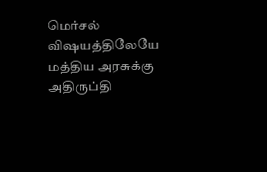மெர்சல் விஷயத்திலேயே மத்திய அரசுக்கு அதிருப்தி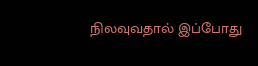நிலவுவதால் இப்போது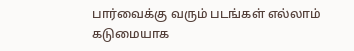பார்வைக்கு வரும் படங்கள் எல்லாம் கடுமையாக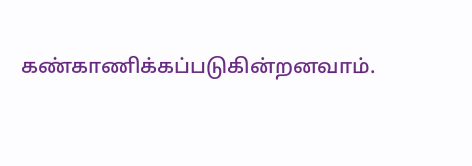கண்காணிக்கப்படுகின்றனவாம்.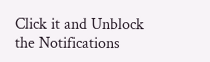Click it and Unblock the Notifications